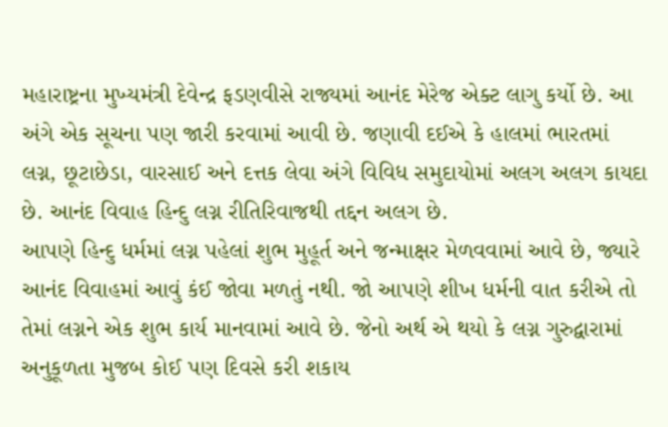મહારાષ્ટ્રના મુખ્યમંત્રી દેવેન્દ્ર ફડણવીસે રાજ્યમાં આનંદ મેરેજ એક્ટ લાગુ કર્યો છે. આ અંગે એક સૂચના પણ જારી કરવામાં આવી છે. જણાવી દઈએ કે હાલમાં ભારતમાં લગ્ન, છૂટાછેડા, વારસાઈ અને દત્તક લેવા અંગે વિવિધ સમુદાયોમાં અલગ અલગ કાયદા છે. આનંદ વિવાહ હિન્દુ લગ્ન રીતિરિવાજથી તદ્દન અલગ છે.
આપણે હિન્દુ ધર્મમાં લગ્ન પહેલાં શુભ મુહૂર્ત અને જન્માક્ષર મેળવવામાં આવે છે, જ્યારે આનંદ વિવાહમાં આવું કંઈ જોવા મળતું નથી. જો આપણે શીખ ધર્મની વાત કરીએ તો તેમાં લગ્નને એક શુભ કાર્ય માનવામાં આવે છે. જેનો અર્થ એ થયો કે લગ્ન ગુરુદ્વારામાં અનુકૂળતા મુજબ કોઈ પણ દિવસે કરી શકાય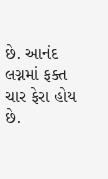છે. આનંદ લગ્નમાં ફક્ત ચાર ફેરા હોય છે.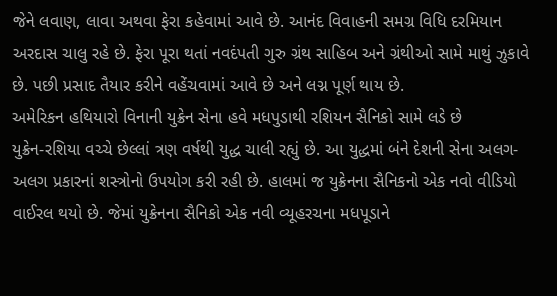જેને લવાણ, લાવા અથવા ફેરા કહેવામાં આવે છે. આનંદ વિવાહની સમગ્ર વિધિ દરમિયાન અરદાસ ચાલુ રહે છે. ફેરા પૂરા થતાં નવદંપતી ગુરુ ગ્રંથ સાહિબ અને ગ્રંથીઓ સામે માથું ઝુકાવે છે. પછી પ્રસાદ તૈયાર કરીને વહેંચવામાં આવે છે અને લગ્ન પૂર્ણ થાય છે.
અમેરિકન હથિયારો વિનાની યુક્રેન સેના હવે મધપુડાથી રશિયન સૈનિકો સામે લડે છે
યુક્રેન-રશિયા વચ્ચે છેલ્લાં ત્રણ વર્ષથી યુદ્ધ ચાલી રહ્યું છે. આ યુદ્ધમાં બંને દેશની સેના અલગ-અલગ પ્રકારનાં શસ્ત્રોનો ઉપયોગ કરી રહી છે. હાલમાં જ યુક્રેનના સૈનિકનો એક નવો વીડિયો વાઈરલ થયો છે. જેમાં યુક્રેનના સૈનિકો એક નવી વ્યૂહરચના મધપૂડાને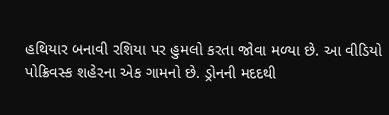હથિયાર બનાવી રશિયા પર હુમલો કરતા જોવા મળ્યા છે. આ વીડિયો પોક્રિવસ્ક શહેરના એક ગામનો છે. ડ્રોનની મદદથી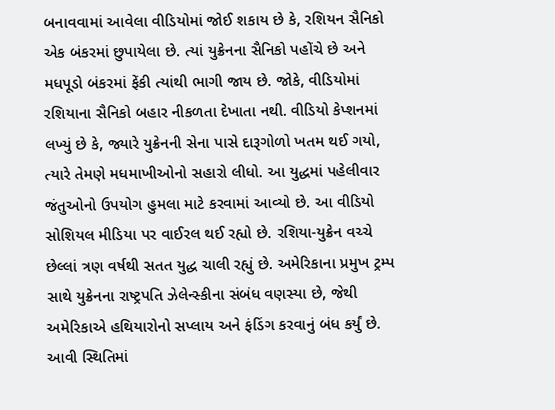બનાવવામાં આવેલા વીડિયોમાં જોઈ શકાય છે કે, રશિયન સૈનિકો એક બંકરમાં છુપાયેલા છે. ત્યાં યુક્રેનના સૈનિકો પહોંચે છે અને મધપૂડો બંકરમાં ફેંકી ત્યાંથી ભાગી જાય છે. જોકે, વીડિયોમાં રશિયાના સૈનિકો બહાર નીકળતા દેખાતા નથી. વીડિયો કેપ્શનમાં લખ્યું છે કે, જ્યારે યુક્રેનની સેના પાસે દારૂગોળો ખતમ થઈ ગયો, ત્યારે તેમણે મધમાખીઓનો સહારો લીધો. આ યુદ્ધમાં પહેલીવાર જંતુઓનો ઉપયોગ હુમલા માટે કરવામાં આવ્યો છે. આ વીડિયો સોશિયલ મીડિયા પર વાઈરલ થઈ રહ્યો છે. રશિયા-યુક્રેન વચ્ચે છેલ્લાં ત્રણ વર્ષથી સતત યુદ્ધ ચાલી રહ્યું છે. અમેરિકાના પ્રમુખ ટ્રમ્પ સાથે યુક્રેનના રાષ્ટ્રપતિ ઝેલેન્સ્કીના સંબંધ વણસ્યા છે, જેથી અમેરિકાએ હથિયારોનો સપ્લાય અને ફંડિંગ કરવાનું બંધ કર્યું છે. આવી સ્થિતિમાં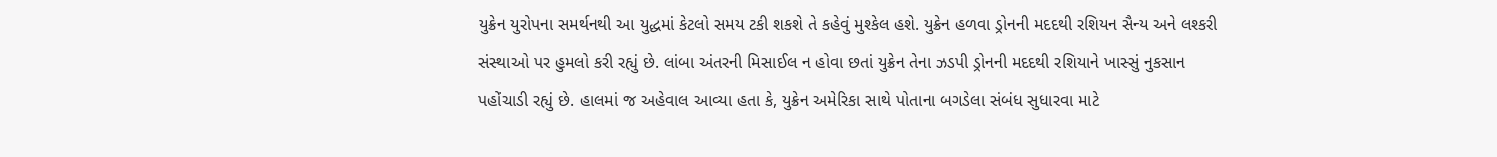યુક્રેન યુરોપના સમર્થનથી આ યુદ્ધમાં કેટલો સમય ટકી શકશે તે કહેવું મુશ્કેલ હશે. યુક્રેન હળવા ડ્રોનની મદદથી રશિયન સૈન્ય અને લશ્કરી સંસ્થાઓ પર હુમલો કરી રહ્યું છે. લાંબા અંતરની મિસાઈલ ન હોવા છતાં યુક્રેન તેના ઝડપી ડ્રોનની મદદથી રશિયાને ખાસ્સું નુકસાન પહોંચાડી રહ્યું છે. હાલમાં જ અહેવાલ આવ્યા હતા કે, યુક્રેન અમેરિકા સાથે પોતાના બગડેલા સંબંધ સુધારવા માટે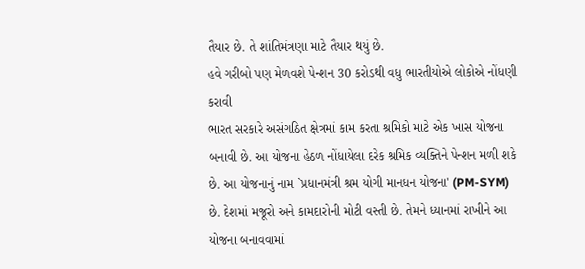તૈયાર છે. તે શાંતિમંત્રણા માટે તૈયાર થયું છે.
હવે ગરીબો પણ મેળવશે પેન્શન 30 કરોડથી વધુ ભારતીયોએ લોકોએ નોંધણી કરાવી
ભારત સરકારે અસંગઠિત ક્ષેત્રમાં કામ કરતા શ્રમિકો માટે એક ખાસ યોજના બનાવી છે. આ યોજના હેઠળ નોંધાયેલા દરેક શ્રમિક વ્યક્તિને પેન્શન મળી શકે છે. આ યોજનાનું નામ `પ્રધાનમંત્રી શ્રમ યોગી માનધન યોજના' (PM-SYM) છે. દેશમાં મજૂરો અને કામદારોની મોટી વસ્તી છે. તેમને ધ્યાનમાં રાખીને આ યોજના બનાવવામાં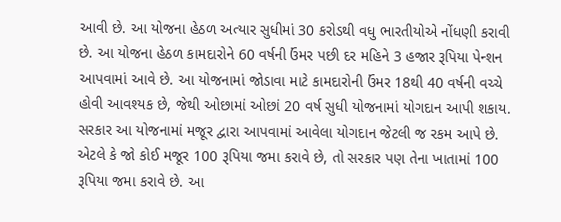આવી છે. આ યોજના હેઠળ અત્યાર સુધીમાં 30 કરોડથી વધુ ભારતીયોએ નોંધણી કરાવી છે. આ યોજના હેઠળ કામદારોને 60 વર્ષની ઉંમર પછી દર મહિને 3 હજાર રૂપિયા પેન્શન આપવામાં આવે છે. આ યોજનામાં જોડાવા માટે કામદારોની ઉંમર 18થી 40 વર્ષની વચ્ચે હોવી આવશ્યક છે, જેથી ઓછામાં ઓછાં 20 વર્ષ સુધી યોજનામાં યોગદાન આપી શકાય. સરકાર આ યોજનામાં મજૂર દ્વારા આપવામાં આવેલા યોગદાન જેટલી જ રકમ આપે છે. એટલે કે જો કોઈ મજૂર 100 રૂપિયા જમા કરાવે છે, તો સરકાર પણ તેના ખાતામાં 100 રૂપિયા જમા કરાવે છે. આ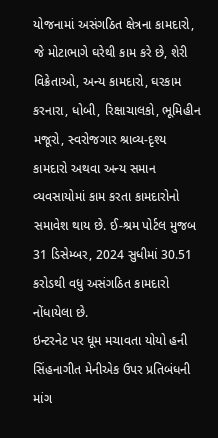યોજનામાં અસંગઠિત ક્ષેત્રના કામદારો, જે મોટાભાગે ઘરેથી કામ કરે છે, શેરી વિક્રેતાઓ, અન્ય કામદારો, ઘરકામ કરનારા, ધોબી, રિક્ષાચાલકો, ભૂમિહીન મજૂરો, સ્વરોજગાર શ્રાવ્ય-દૃશ્ય કામદારો અથવા અન્ય સમાન વ્યવસાયોમાં કામ કરતા કામદારોનો સમાવેશ થાય છે. ઈ-શ્રમ પોર્ટલ મુજબ 31 ડિસેમ્બર, 2024 સુધીમાં 30.51 કરોડથી વધુ અસંગઠિત કામદારો નોંધાયેલા છે.
ઇન્ટરનેટ પર ધૂમ મચાવતા યોયો હની સિંહનાગીત મેનીએક ઉપર પ્રતિબંધની માંગ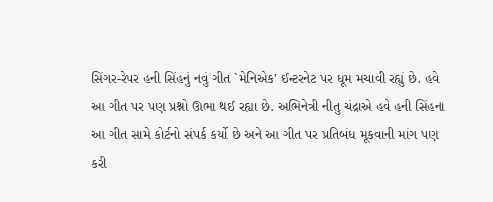સિંગર-રેપર હની સિંહનું નવું ગીત `મેનિએક' ઈન્ટરનેટ પર ધૂમ મચાવી રહ્યું છે. હવે આ ગીત પર પણ પ્રશ્નો ઊભા થઈ રહ્યા છે. અભિનેત્રી નીતુ ચંદ્રાએ હવે હની સિંહના આ ગીત સામે કોર્ટનો સંપર્ક કર્યો છે અને આ ગીત પર પ્રતિબંધ મૂકવાની માંગ પણ કરી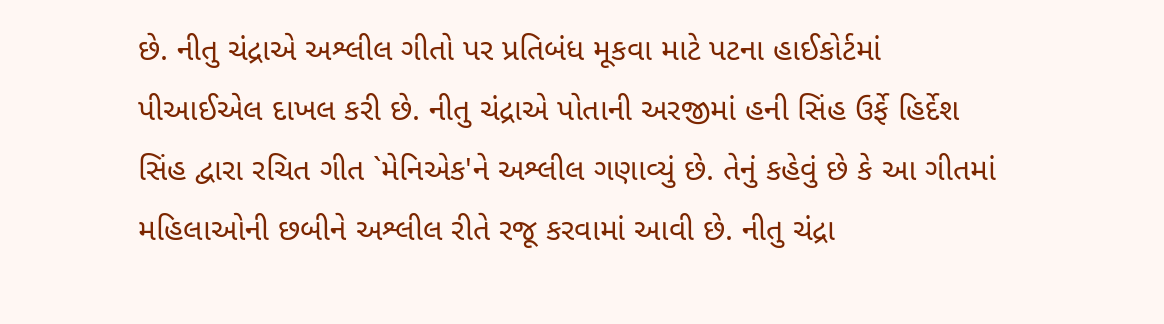છે. નીતુ ચંદ્રાએ અશ્લીલ ગીતો પર પ્રતિબંધ મૂકવા માટે પટના હાઈકોર્ટમાં પીઆઈએલ દાખલ કરી છે. નીતુ ચંદ્રાએ પોતાની અરજીમાં હની સિંહ ઉર્ફે હિર્દેશ સિંહ દ્વારા રચિત ગીત `મેનિએક'ને અશ્લીલ ગણાવ્યું છે. તેનું કહેવું છે કે આ ગીતમાં મહિલાઓની છબીને અશ્લીલ રીતે રજૂ કરવામાં આવી છે. નીતુ ચંદ્રા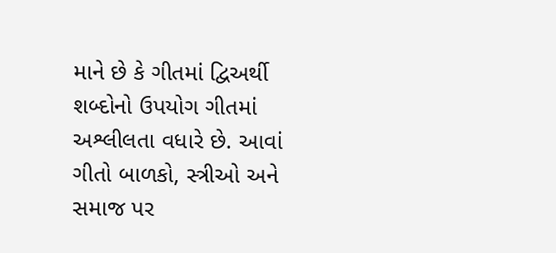માને છે કે ગીતમાં દ્વિઅર્થી શબ્દોનો ઉપયોગ ગીતમાં અશ્લીલતા વધારે છે. આવાં ગીતો બાળકો, સ્ત્રીઓ અને સમાજ પર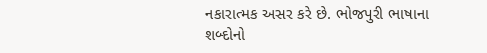નકારાત્મક અસર કરે છે. ભોજપુરી ભાષાના શબ્દોનો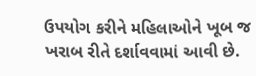ઉપયોગ કરીને મહિલાઓને ખૂબ જ ખરાબ રીતે દર્શાવવામાં આવી છે.